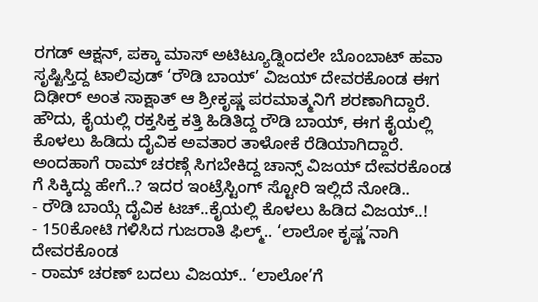ರಗಡ್ ಆಕ್ಷನ್, ಪಕ್ಕಾ ಮಾಸ್ ಅಟಿಟ್ಯೂಡ್ನಿಂದಲೇ ಬೊಂಬಾಟ್ ಹವಾ ಸೃಷ್ಟಿಸ್ತಿದ್ದ ಟಾಲಿವುಡ್ ‘ರೌಡಿ ಬಾಯ್’ ವಿಜಯ್ ದೇವರಕೊಂಡ ಈಗ ದಿಢೀರ್ ಅಂತ ಸಾಕ್ಷಾತ್ ಆ ಶ್ರೀಕೃಷ್ಣ ಪರಮಾತ್ಮನಿಗೆ ಶರಣಾಗಿದ್ದಾರೆ. ಹೌದು, ಕೈಯಲ್ಲಿ ರಕ್ತಸಿಕ್ತ ಕತ್ತಿ ಹಿಡಿತಿದ್ದ ರೌಡಿ ಬಾಯ್, ಈಗ ಕೈಯಲ್ಲಿ ಕೊಳಲು ಹಿಡಿದು ದೈವಿಕ ಅವತಾರ ತಾಳೋಕೆ ರೆಡಿಯಾಗಿದ್ದಾರೆ. ಅಂದಹಾಗೆ ರಾಮ್ ಚರಣ್ಗೆ ಸಿಗಬೇಕಿದ್ದ ಚಾನ್ಸ್ ವಿಜಯ್ ದೇವರಕೊಂಡ ಗೆ ಸಿಕ್ಕಿದ್ದು ಹೇಗೆ..? ಇದರ ಇಂಟ್ರೆಸ್ಟಿಂಗ್ ಸ್ಟೋರಿ ಇಲ್ಲಿದೆ ನೋಡಿ..
- ರೌಡಿ ಬಾಯ್ಗೆ ದೈವಿಕ ಟಚ್..ಕೈಯಲ್ಲಿ ಕೊಳಲು ಹಿಡಿದ ವಿಜಯ್..!
- 150ಕೋಟಿ ಗಳಿಸಿದ ಗುಜರಾತಿ ಫಿಲ್ಮ್.. ‘ಲಾಲೋ ಕೃಷ್ಣ’ನಾಗಿ ದೇವರಕೊಂಡ
- ರಾಮ್ ಚರಣ್ ಬದಲು ವಿಜಯ್.. ‘ಲಾಲೋ’ಗೆ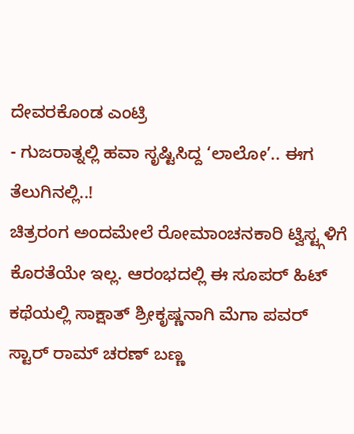ದೇವರಕೊಂಡ ಎಂಟ್ರಿ
- ಗುಜರಾತ್ನಲ್ಲಿ ಹವಾ ಸೃಷ್ಟಿಸಿದ್ದ ‘ಲಾಲೋ’.. ಈಗ ತೆಲುಗಿನಲ್ಲಿ..!
ಚಿತ್ರರಂಗ ಅಂದಮೇಲೆ ರೋಮಾಂಚನಕಾರಿ ಟ್ವಿಸ್ಟ್ಗಳಿಗೆ ಕೊರತೆಯೇ ಇಲ್ಲ. ಆರಂಭದಲ್ಲಿ ಈ ಸೂಪರ್ ಹಿಟ್ ಕಥೆಯಲ್ಲಿ ಸಾಕ್ಷಾತ್ ಶ್ರೀಕೃಷ್ಣನಾಗಿ ಮೆಗಾ ಪವರ್ ಸ್ಟಾರ್ ರಾಮ್ ಚರಣ್ ಬಣ್ಣ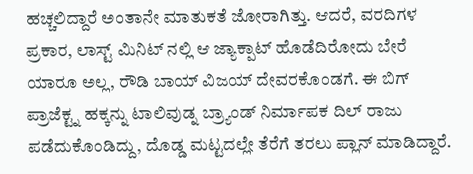ಹಚ್ಚಲಿದ್ದಾರೆ ಅಂತಾನೇ ಮಾತುಕತೆ ಜೋರಾಗಿತ್ತು. ಆದರೆ, ವರದಿಗಳ ಪ್ರಕಾರ, ಲಾಸ್ಟ್ ಮಿನಿಟ್ ನಲ್ಲಿ ಆ ಜ್ಯಾಕ್ಪಾಟ್ ಹೊಡೆದಿರೋದು ಬೇರೆ ಯಾರೂ ಅಲ್ಲ, ರೌಡಿ ಬಾಯ್ ವಿಜಯ್ ದೇವರಕೊಂಡಗೆ. ಈ ಬಿಗ್ ಪ್ರಾಜೆಕ್ಟ್ನ ಹಕ್ಕನ್ನು ಟಾಲಿವುಡ್ನ ಬ್ರ್ಯಾಂಡ್ ನಿರ್ಮಾಪಕ ದಿಲ್ ರಾಜು ಪಡೆದುಕೊಂಡಿದ್ದು, ದೊಡ್ಡ ಮಟ್ಟದಲ್ಲೇ ತೆರೆಗೆ ತರಲು ಪ್ಲಾನ್ ಮಾಡಿದ್ದಾರೆ.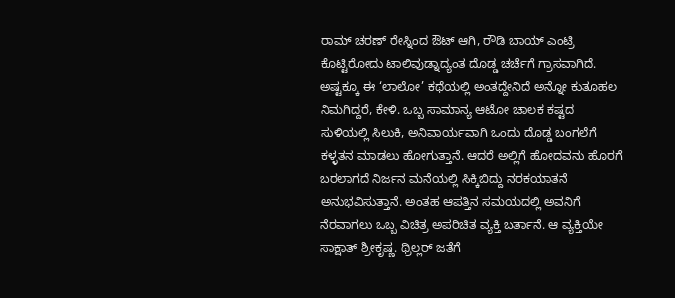ರಾಮ್ ಚರಣ್ ರೇಸ್ನಿಂದ ಔಟ್ ಆಗಿ, ರೌಡಿ ಬಾಯ್ ಎಂಟ್ರಿ ಕೊಟ್ಟಿರೋದು ಟಾಲಿವುಡ್ನಾದ್ಯಂತ ದೊಡ್ಡ ಚರ್ಚೆಗೆ ಗ್ರಾಸವಾಗಿದೆ.
ಅಷ್ಟಕ್ಕೂ ಈ ‘ಲಾಲೋ’ ಕಥೆಯಲ್ಲಿ ಅಂತದ್ದೇನಿದೆ ಅನ್ನೋ ಕುತೂಹಲ ನಿಮಗಿದ್ದರೆ, ಕೇಳಿ. ಒಬ್ಬ ಸಾಮಾನ್ಯ ಆಟೋ ಚಾಲಕ ಕಷ್ಟದ ಸುಳಿಯಲ್ಲಿ ಸಿಲುಕಿ, ಅನಿವಾರ್ಯವಾಗಿ ಒಂದು ದೊಡ್ಡ ಬಂಗಲೆಗೆ ಕಳ್ಳತನ ಮಾಡಲು ಹೋಗುತ್ತಾನೆ. ಆದರೆ ಅಲ್ಲಿಗೆ ಹೋದವನು ಹೊರಗೆ ಬರಲಾಗದೆ ನಿರ್ಜನ ಮನೆಯಲ್ಲಿ ಸಿಕ್ಕಿಬಿದ್ದು ನರಕಯಾತನೆ ಅನುಭವಿಸುತ್ತಾನೆ. ಅಂತಹ ಆಪತ್ತಿನ ಸಮಯದಲ್ಲಿ ಅವನಿಗೆ ನೆರವಾಗಲು ಒಬ್ಬ ವಿಚಿತ್ರ ಅಪರಿಚಿತ ವ್ಯಕ್ತಿ ಬರ್ತಾನೆ. ಆ ವ್ಯಕ್ತಿಯೇ ಸಾಕ್ಷಾತ್ ಶ್ರೀಕೃಷ್ಣ. ಥ್ರಿಲ್ಲರ್ ಜತೆಗೆ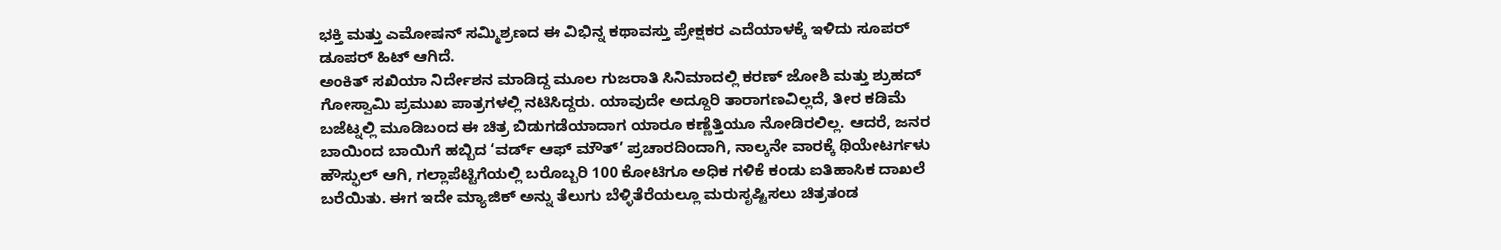ಭಕ್ತಿ ಮತ್ತು ಎಮೋಷನ್ ಸಮ್ಮಿಶ್ರಣದ ಈ ವಿಭಿನ್ನ ಕಥಾವಸ್ತು ಪ್ರೇಕ್ಷಕರ ಎದೆಯಾಳಕ್ಕೆ ಇಳಿದು ಸೂಪರ್ ಡೂಪರ್ ಹಿಟ್ ಆಗಿದೆ.
ಅಂಕಿತ್ ಸಖಿಯಾ ನಿರ್ದೇಶನ ಮಾಡಿದ್ದ ಮೂಲ ಗುಜರಾತಿ ಸಿನಿಮಾದಲ್ಲಿ ಕರಣ್ ಜೋಶಿ ಮತ್ತು ಶ್ರುಹದ್ ಗೋಸ್ವಾಮಿ ಪ್ರಮುಖ ಪಾತ್ರಗಳಲ್ಲಿ ನಟಿಸಿದ್ದರು. ಯಾವುದೇ ಅದ್ದೂರಿ ತಾರಾಗಣವಿಲ್ಲದೆ, ತೀರ ಕಡಿಮೆ ಬಜೆಟ್ನಲ್ಲಿ ಮೂಡಿಬಂದ ಈ ಚಿತ್ರ ಬಿಡುಗಡೆಯಾದಾಗ ಯಾರೂ ಕಣ್ಣೆತ್ತಿಯೂ ನೋಡಿರಲಿಲ್ಲ. ಆದರೆ, ಜನರ ಬಾಯಿಂದ ಬಾಯಿಗೆ ಹಬ್ಬಿದ ‘ವರ್ಡ್ ಆಫ್ ಮೌತ್’ ಪ್ರಚಾರದಿಂದಾಗಿ, ನಾಲ್ಕನೇ ವಾರಕ್ಕೆ ಥಿಯೇಟರ್ಗಳು ಹೌಸ್ಫುಲ್ ಆಗಿ, ಗಲ್ಲಾಪೆಟ್ಟಿಗೆಯಲ್ಲಿ ಬರೊಬ್ಬರಿ 100 ಕೋಟಿಗೂ ಅಧಿಕ ಗಳಿಕೆ ಕಂಡು ಐತಿಹಾಸಿಕ ದಾಖಲೆ ಬರೆಯಿತು. ಈಗ ಇದೇ ಮ್ಯಾಜಿಕ್ ಅನ್ನು ತೆಲುಗು ಬೆಳ್ಳಿತೆರೆಯಲ್ಲೂ ಮರುಸೃಷ್ಟಿಸಲು ಚಿತ್ರತಂಡ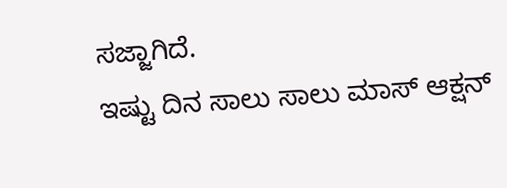ಸಜ್ಜಾಗಿದೆ.
ಇಷ್ಟು ದಿನ ಸಾಲು ಸಾಲು ಮಾಸ್ ಆಕ್ಷನ್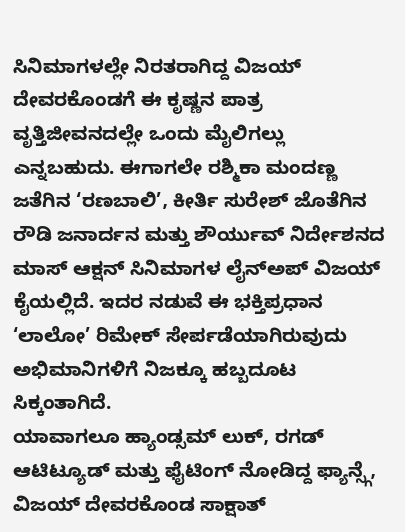ಸಿನಿಮಾಗಳಲ್ಲೇ ನಿರತರಾಗಿದ್ದ ವಿಜಯ್ ದೇವರಕೊಂಡಗೆ ಈ ಕೃಷ್ಣನ ಪಾತ್ರ ವೃತ್ತಿಜೀವನದಲ್ಲೇ ಒಂದು ಮೈಲಿಗಲ್ಲು ಎನ್ನಬಹುದು. ಈಗಾಗಲೇ ರಶ್ಮಿಕಾ ಮಂದಣ್ಣ ಜತೆಗಿನ ‘ರಣಬಾಲಿ’, ಕೀರ್ತಿ ಸುರೇಶ್ ಜೊತೆಗಿನ ರೌಡಿ ಜನಾರ್ದನ ಮತ್ತು ಶೌರ್ಯುವ್ ನಿರ್ದೇಶನದ ಮಾಸ್ ಆಕ್ಷನ್ ಸಿನಿಮಾಗಳ ಲೈನ್ಅಪ್ ವಿಜಯ್ ಕೈಯಲ್ಲಿದೆ. ಇದರ ನಡುವೆ ಈ ಭಕ್ತಿಪ್ರಧಾನ ‘ಲಾಲೋ’ ರಿಮೇಕ್ ಸೇರ್ಪಡೆಯಾಗಿರುವುದು ಅಭಿಮಾನಿಗಳಿಗೆ ನಿಜಕ್ಕೂ ಹಬ್ಬದೂಟ ಸಿಕ್ಕಂತಾಗಿದೆ.
ಯಾವಾಗಲೂ ಹ್ಯಾಂಡ್ಸಮ್ ಲುಕ್, ರಗಡ್ ಆಟಿಟ್ಯೂಡ್ ಮತ್ತು ಫೈಟಿಂಗ್ ನೋಡಿದ್ದ ಫ್ಯಾನ್ಸ್ಗೆ, ವಿಜಯ್ ದೇವರಕೊಂಡ ಸಾಕ್ಷಾತ್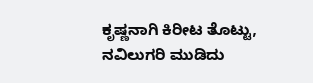ಕೃಷ್ಣನಾಗಿ ಕಿರೀಟ ತೊಟ್ಟು, ನವಿಲುಗರಿ ಮುಡಿದು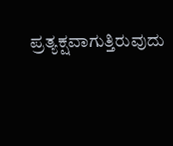ಪ್ರತ್ಯಕ್ಷವಾಗುತ್ತಿರುವುದು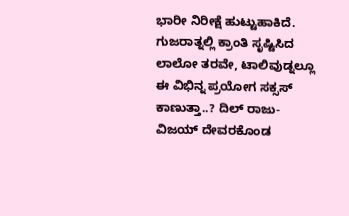ಭಾರೀ ನಿರೀಕ್ಷೆ ಹುಟ್ಟುಹಾಕಿದೆ. ಗುಜರಾತ್ನಲ್ಲಿ ಕ್ರಾಂತಿ ಸೃಷ್ಟಿಸಿದ ಲಾಲೋ ತರವೇ, ಟಾಲಿವುಡ್ನಲ್ಲೂ ಈ ವಿಭಿನ್ನ ಪ್ರಯೋಗ ಸಕ್ಸಸ್ ಕಾಣುತ್ತಾ..? ದಿಲ್ ರಾಜು-ವಿಜಯ್ ದೇವರಕೊಂಡ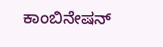ಕಾಂಬಿನೇಷನ್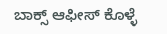ಬಾಕ್ಸ್ ಆಫೀಸ್ ಕೊಳ್ಳೆ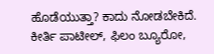ಹೊಡೆಯುತ್ತಾ? ಕಾದು ನೋಡಬೇಕಿದೆ.
ಕೀರ್ತಿ ಪಾಟೀಲ್, ಫಿಲಂ ಬ್ಯೂರೋ,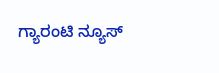ಗ್ಯಾರಂಟಿ ನ್ಯೂಸ್